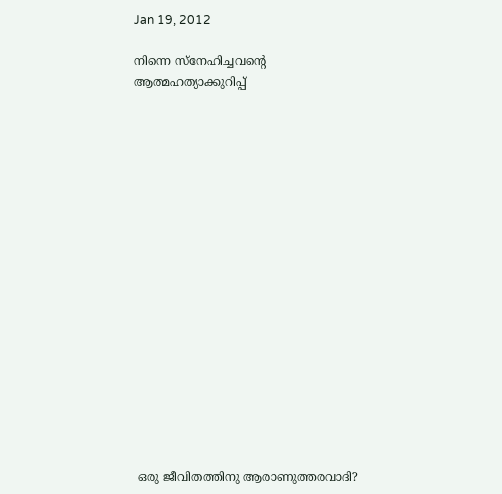Jan 19, 2012

നിന്നെ സ്നേഹിച്ചവന്റെ ആത്മഹത്യാക്കുറിപ്പ്


















 ഒരു ജീവിതത്തിനു ആരാണുത്തരവാദി?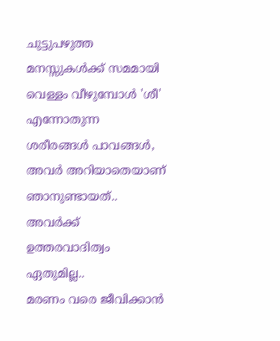ചുട്ടുപഴുത്ത മനസ്സുകള്‍ക്ക് സമമായി
വെള്ളം വീഴുമ്പോള്‍ 'ശീ' എന്നോതുന്ന
ശരീരങ്ങള്‍ പാവങ്ങള്‍,
അവര്‍ അറിയാതെയാണ്
ഞാനുണ്ടായത്..
അവര്‍ക്ക് ഉത്തരവാദിത്വം ഏതുമില്ല..
മരണം വരെ ജീവിക്കാന്‍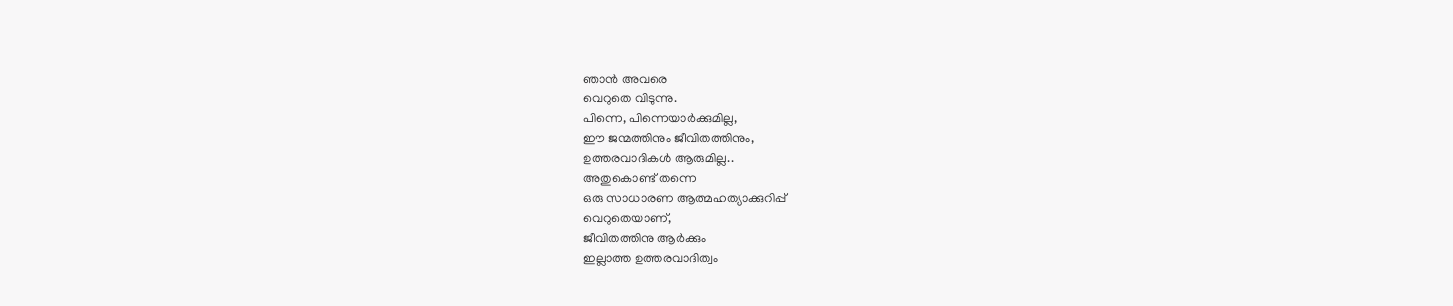ഞാന്‍ അവരെ
വെറുതെ വിടുന്നു.
പിന്നെ, പിന്നെയാര്‍ക്കുമില്ല,
ഈ ജന്മത്തിനും ജീവിതത്തിനും,
ഉത്തരവാദികള്‍ ആരുമില്ല..
അതുകൊണ്ട് തന്നെ
ഒരു സാധാരണ ആത്മഹത്യാക്കുറിപ്പ്
വെറുതെയാണ്,
ജീവിതത്തിനു ആര്‍ക്കും
ഇല്ലാത്ത ഉത്തരവാദിത്വം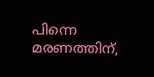പിന്നെ മരണത്തിന്,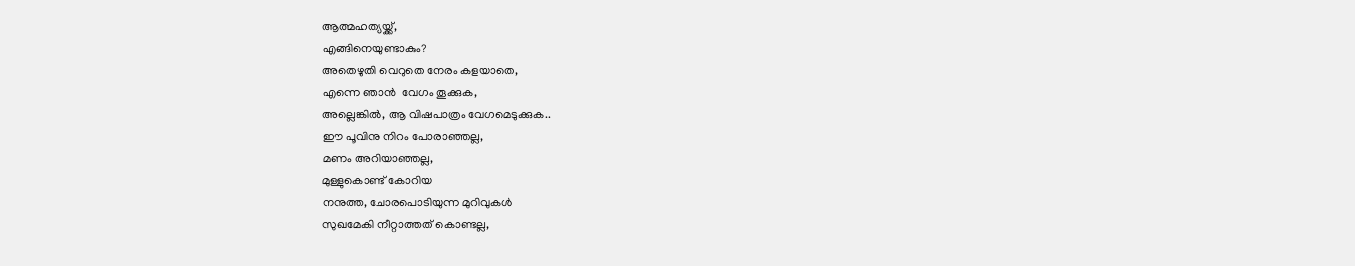ആത്മഹത്യയ്ക്ക്,
എങ്ങിനെയുണ്ടാകും?
അതെഴുതി വെറുതെ നേരം കളയാതെ,
എന്നെ ഞാന്‍  വേഗം തൂക്കുക,
അല്ലെങ്കില്‍, ആ വിഷപാത്രം വേഗമെടുക്കുക..
ഈ പൂവിനു നിറം പോരാഞ്ഞല്ല,
മണം അറിയാഞ്ഞല്ല,
മുള്ളുകൊണ്ട് കോറിയ
നനുത്ത, ചോരപൊടിയുന്ന മുറിവുകള്‍
സുഖമേകി നീറ്റാത്തത് കൊണ്ടല്ല,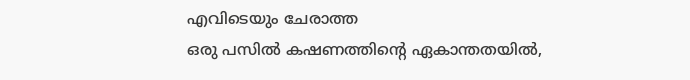എവിടെയും ചേരാത്ത
ഒരു പസില്‍ കഷണത്തിന്റെ ഏകാന്തതയില്‍,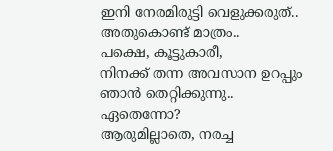ഇനി നേരമിരുട്ടി വെളുക്കരുത്..
അതുകൊണ്ട് മാത്രം..
പക്ഷെ, കൂട്ടുകാരീ,
നിനക്ക് തന്ന അവസാന ഉറപ്പും
ഞാന്‍ തെറ്റിക്കുന്നു..
ഏതെന്നോ?
ആരുമില്ലാതെ, നരച്ച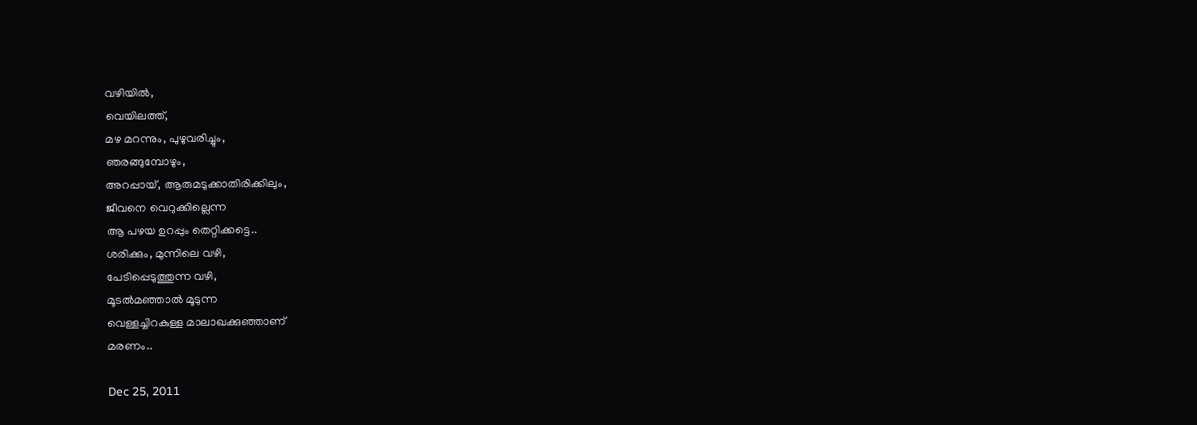വഴിയില്‍,
വെയിലത്ത്‌,
മഴ മറന്നും, പുഴുവരിച്ചും,
ഞരങ്ങുമ്പോഴും,
അറപ്പായ്, ആരുമടുക്കാതിരിക്കിലും,
ജീവനെ വെറുക്കില്ലെന്ന
ആ പഴയ ഉറപ്പും തെറ്റിക്കട്ടെ..
ശരിക്കും, മുന്നിലെ വഴി,
പേടിപ്പെടുത്തുന്ന വഴി,
മൂടല്‍മഞ്ഞാല്‍ മൂടുന്ന
വെള്ളച്ചിറകുള്ള മാലാഖക്കുഞ്ഞാണ്
മരണം..

Dec 25, 2011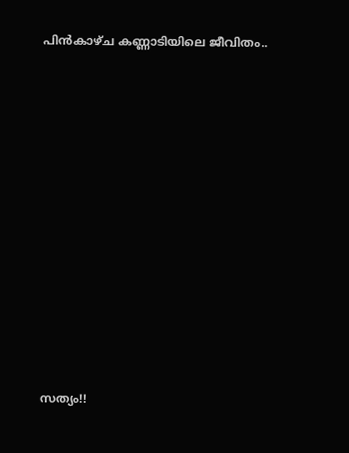പിന്‍കാഴ്ച കണ്ണാടിയിലെ ജീവിതം..












സത്യം!!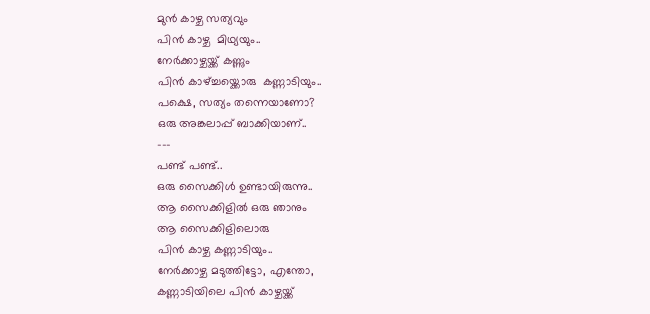മുന്‍ കാഴ്ച സത്യവും
പിന്‍ കാഴ്ച  മിഥ്യയും..
നേര്‍ക്കാഴ്ചയ്ക്ക് കണ്ണും
പിന്‍ കാഴ്ച്ചയ്ക്കൊരു  കണ്ണാടിയും..
പക്ഷെ, സത്യം തന്നെയാണോ?
ഒരു അങ്കലാപ്പ് ബാക്കിയാണ്..
---
പണ്ട് പണ്ട്..
ഒരു സൈക്കിള്‍ ഉണ്ടായിരുന്നു..
ആ സൈക്കിളില്‍ ഒരു ഞാനും
ആ സൈക്കിളിലൊരു
പിന്‍ കാഴ്ച കണ്ണാടിയും..
നേര്‍ക്കാഴ്ച മടുത്തിട്ടോ, എന്തോ,
കണ്ണാടിയിലെ പിന്‍ കാഴ്ചയ്ക്ക്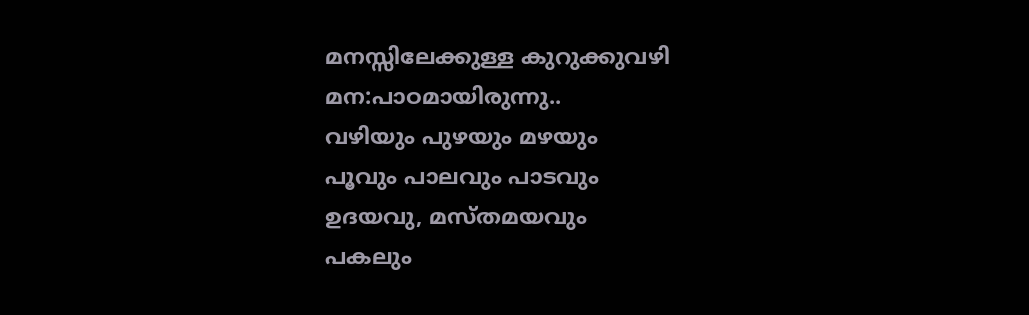മനസ്സിലേക്കുള്ള കുറുക്കുവഴി
മന:പാഠമായിരുന്നു..
വഴിയും പുഴയും മഴയും
പൂവും പാലവും പാടവും
ഉദയവു, മസ്തമയവും
പകലും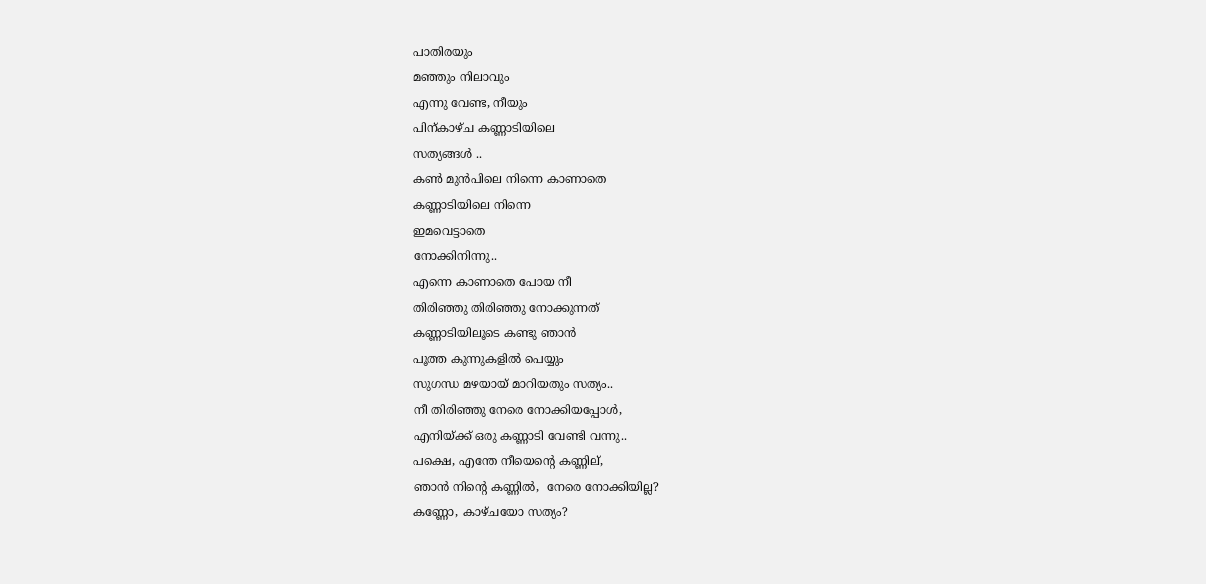പാതിരയും
മഞ്ഞും നിലാവും
എന്നു വേണ്ട, നീയും
പിന്കാഴ്ച കണ്ണാടിയിലെ
സത്യങ്ങള്‍ ..
കണ്‍ മുന്‍പിലെ നിന്നെ കാണാതെ
കണ്ണാടിയിലെ നിന്നെ
ഇമവെട്ടാതെ
നോക്കിനിന്നു..
എന്നെ കാണാതെ പോയ നീ
തിരിഞ്ഞു തിരിഞ്ഞു നോക്കുന്നത്
കണ്ണാടിയിലൂടെ കണ്ടു ഞാന്‍
പൂത്ത കുന്നുകളില്‍ പെയ്യും
സുഗന്ധ മഴയായ് മാറിയതും സത്യം..
നീ തിരിഞ്ഞു നേരെ നോക്കിയപ്പോള്‍,
എനിയ്ക്ക് ഒരു കണ്ണാടി വേണ്ടി വന്നു..
പക്ഷെ, എന്തേ നീയെന്റെ കണ്ണില്,
ഞാന്‍ നിന്റെ കണ്ണില്‍,  നേരെ നോക്കിയില്ല?
കണ്ണോ, കാഴ്ചയോ സത്യം?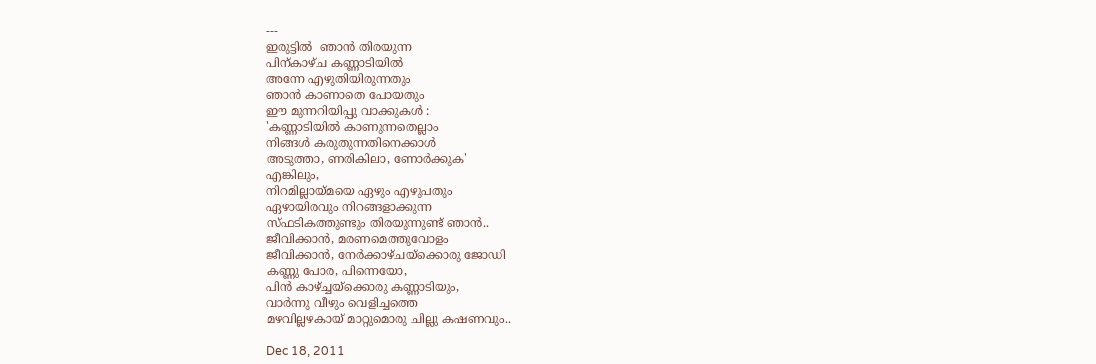---
ഇരുട്ടില്‍  ഞാന്‍ തിരയുന്ന
പിന്കാഴ്ച കണ്ണാടിയില്‍
അന്നേ എഴുതിയിരുന്നതും
ഞാന്‍ കാണാതെ പോയതും
ഈ മുന്നറിയിപ്പു വാക്കുകള്‍ :
'കണ്ണാടിയില്‍ കാണുന്നതെല്ലാം
നിങ്ങള്‍ കരുതുന്നതിനെക്കാള്‍
അടുത്താ, ണരികിലാ, ണോര്‍ക്കുക'
എങ്കിലും,
നിറമില്ലായ്മയെ ഏഴും എഴുപതും
ഏഴായിരവും നിറങ്ങളാക്കുന്ന
സ്ഫടികത്തുണ്ടും തിരയുന്നുണ്ട് ഞാന്‍..
ജീവിക്കാന്‍, മരണമെത്തുവോളം
ജീവിക്കാന്‍, നേര്‍ക്കാഴ്ചയ്ക്കൊരു ജോഡി
കണ്ണു പോര, പിന്നെയോ,
പിന്‍ കാഴ്ച്ചയ്ക്കൊരു കണ്ണാടിയും,
വാര്‍ന്നു വീഴും വെളിച്ചത്തെ
മഴവില്ലഴകായ് മാറ്റുമൊരു ചില്ലു കഷണവും..

Dec 18, 2011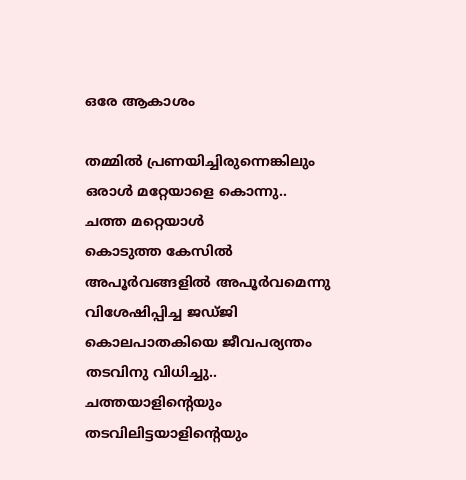ഒരേ ആകാശം

തമ്മില്‍ പ്രണയിച്ചിരുന്നെങ്കിലും
ഒരാള്‍ മറ്റേയാളെ കൊന്നു..
ചത്ത മറ്റെയാള്‍
കൊടുത്ത കേസില്‍
അപൂര്‍വങ്ങളില്‍ അപൂര്‍വമെന്നു
വിശേഷിപ്പിച്ച ജഡ്ജി
കൊലപാതകിയെ ജീവപര്യന്തം
തടവിനു വിധിച്ചു..
ചത്തയാളിന്റെയും
തടവിലിട്ടയാളിന്റെയും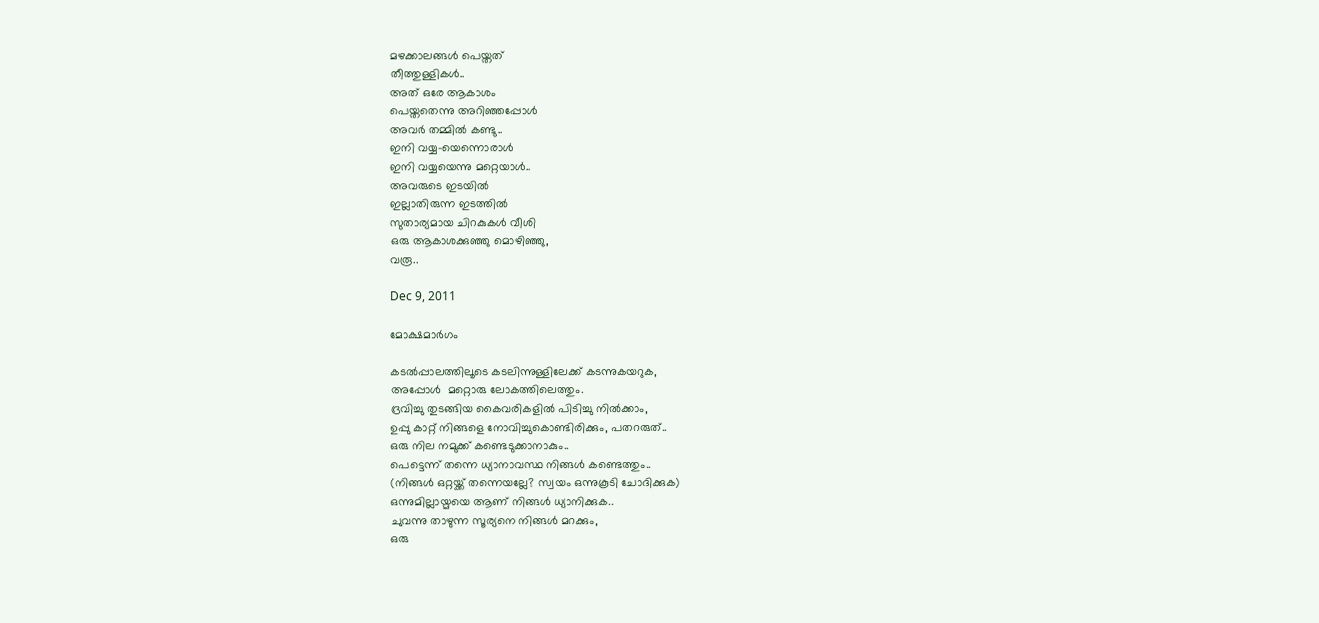മഴക്കാലങ്ങള്‍ പെയ്തത്
തീത്തുള്ളികള്‍..
അത് ഒരേ ആകാശം
പെയ്തതെന്നു അറിഞ്ഞപ്പോള്‍
അവര്‍ തമ്മില്‍ കണ്ടു..
ഇനി വയ്യ-യെന്നൊരാള്‍
ഇനി വയ്യയെന്നു മറ്റെയാള്‍..
അവരുടെ ഇടയില്‍
ഇല്ലാതിരുന്ന ഇടത്തില്‍
സുതാര്യമായ ചിറകുകള്‍ വീശി
ഒരു ആകാശക്കുഞ്ഞു മൊഴിഞ്ഞു,
വരൂ..

Dec 9, 2011

മോക്ഷമാര്‍ഗം

കടല്‍പ്പാലത്തിലൂടെ കടലിന്നുള്ളിലേക്ക് കടന്നുകയറുക,
അപ്പോള്‍  മറ്റൊരു ലോകത്തിലെത്തും.
ദ്രവിച്ചു തുടങ്ങിയ കൈവരികളില്‍ പിടിച്ചു നില്‍ക്കാം,
ഉപ്പു കാറ്റ് നിങ്ങളെ നോവിച്ചുകൊണ്ടിരിക്കും, പതറരുത്..
ഒരു നില നമുക്ക് കണ്ടെടുക്കാനാകും..
പെട്ടെന്ന് തന്നെ ധ്യാനാവസ്ഥ നിങ്ങള്‍ കണ്ടെത്തും..
(നിങ്ങള്‍ ഒറ്റയ്ക്ക് തന്നെയല്ലേ? സ്വയം ഒന്നുകൂടി ചോദിക്കുക)
ഒന്നുമില്ലായ്മയെ ആണ് നിങ്ങള്‍ ധ്യാനിക്കുക..
ചുവന്നു താഴുന്ന സൂര്യനെ നിങ്ങള്‍ മറക്കും,
ഒരു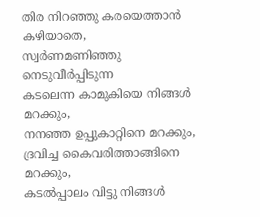തിര നിറഞ്ഞു കരയെത്താന്‍ കഴിയാതെ,
സ്വര്‍ണമണിഞ്ഞു നെടുവീര്‍പ്പിടുന്ന
കടലെന്ന കാമുകിയെ നിങ്ങള്‍ മറക്കും,
നനഞ്ഞ ഉപ്പുകാറ്റിനെ മറക്കും,
ദ്രവിച്ച കൈവരിത്താങ്ങിനെ മറക്കും,
കടല്‍പ്പാലം വിട്ടു നിങ്ങള്‍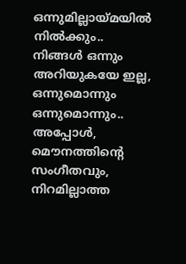ഒന്നുമില്ലായ്മയില്‍ നില്‍ക്കും..
നിങ്ങള്‍ ഒന്നും അറിയുകയേ ഇല്ല,
ഒന്നുമൊന്നും ഒന്നുമൊന്നും..
അപ്പോള്‍,
മൌനത്തിന്റെ സംഗീതവും,
നിറമില്ലാത്ത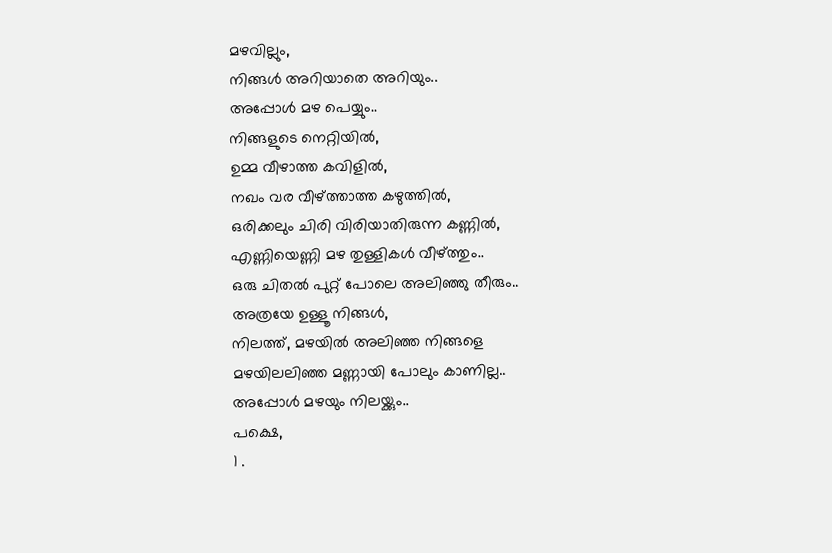മഴവില്ലും,
നിങ്ങള്‍ അറിയാതെ അറിയും..
അപ്പോള്‍ മഴ പെയ്യും..
നിങ്ങളുടെ നെറ്റിയില്‍,
ഉമ്മ വീഴാത്ത കവിളില്‍,
നഖം വര വീഴ്ത്താത്ത കഴുത്തില്‍,
ഒരിക്കലും ചിരി വിരിയാതിരുന്ന കണ്ണില്‍,
എണ്ണിയെണ്ണി മഴ തുള്ളികള്‍ വീഴ്ത്തും..
ഒരു ചിതല്‍ പുറ്റ് പോലെ അലിഞ്ഞു തീരും..
അത്രയേ ഉള്ളൂ നിങ്ങള്‍,
നിലത്ത്, മഴയില്‍ അലിഞ്ഞ നിങ്ങളെ
മഴയിലലിഞ്ഞ മണ്ണായി പോലും കാണില്ല..
അപ്പോള്‍ മഴയും നിലയ്ക്കും..
പക്ഷെ,
1 .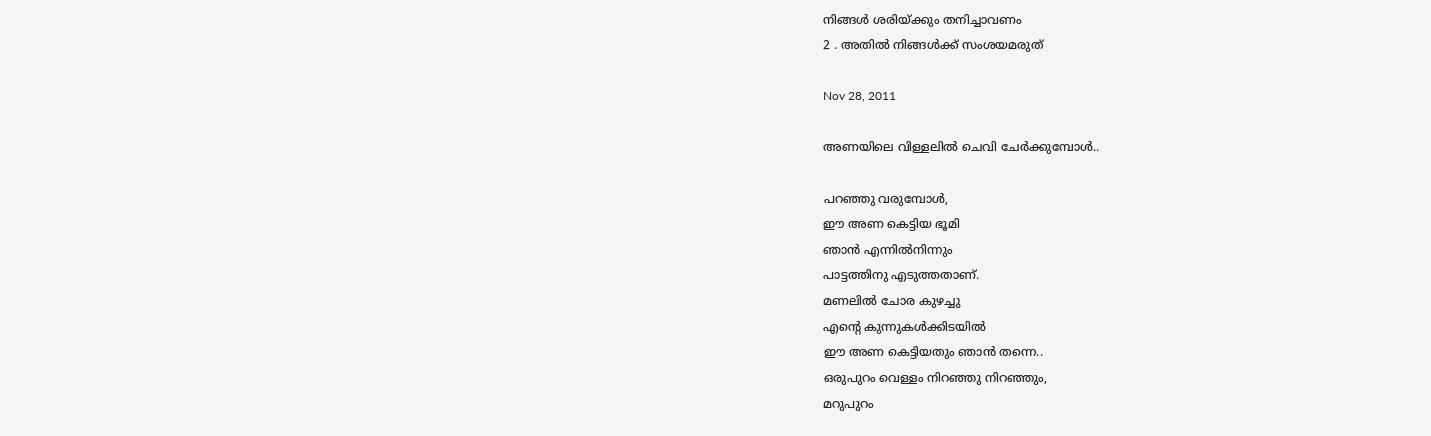നിങ്ങള്‍ ശരിയ്ക്കും തനിച്ചാവണം
2 . അതില്‍ നിങ്ങള്‍ക്ക് സംശയമരുത്

Nov 28, 2011

അണയിലെ വിള്ളലില്‍ ചെവി ചേര്‍ക്കുമ്പോള്‍..

പറഞ്ഞു വരുമ്പോള്‍,
ഈ അണ കെട്ടിയ ഭൂമി
ഞാന്‍ എന്നില്‍നിന്നും
പാട്ടത്തിനു എടുത്തതാണ്.
മണലില്‍ ചോര കുഴച്ചു
എന്റെ കുന്നുകള്‍ക്കിടയില്‍
ഈ അണ കെട്ടിയതും ഞാന്‍ തന്നെ..
ഒരുപുറം വെള്ളം നിറഞ്ഞു നിറഞ്ഞും,
മറുപുറം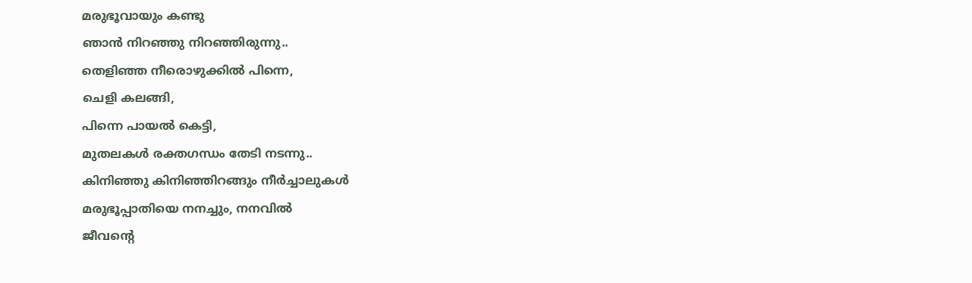മരുഭൂവായും കണ്ടു
ഞാന്‍ നിറഞ്ഞു നിറഞ്ഞിരുന്നു..
തെളിഞ്ഞ നീരൊഴുക്കില്‍ പിന്നെ,
ചെളി കലങ്ങി,
പിന്നെ പായല്‍ കെട്ടി,
മുതലകള്‍ രക്തഗന്ധം തേടി നടന്നു..
കിനിഞ്ഞു കിനിഞ്ഞിറങ്ങും നീര്‍ച്ചാലുകള്‍
മരുഭൂപ്പാതിയെ നനച്ചും, നനവില്‍
ജീവന്റെ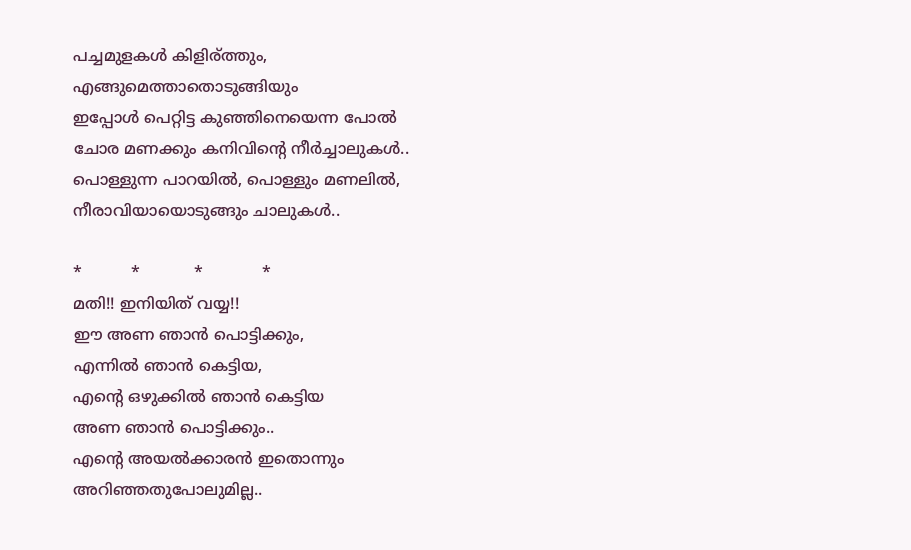പച്ചമുളകള്‍ കിളിര്ത്തും,
എങ്ങുമെത്താതൊടുങ്ങിയും
ഇപ്പോള്‍ പെറ്റിട്ട കുഞ്ഞിനെയെന്ന പോല്‍
ചോര മണക്കും കനിവിന്റെ നീര്‍ച്ചാലുകള്‍..
പൊള്ളുന്ന പാറയില്‍, പൊള്ളും മണലില്‍,
നീരാവിയായൊടുങ്ങും ചാലുകള്‍..

*          *           *            *
മതി!! ഇനിയിത് വയ്യ!!
ഈ അണ ഞാന്‍ പൊട്ടിക്കും,
എന്നില്‍ ഞാന്‍ കെട്ടിയ,
എന്റെ ഒഴുക്കില്‍ ഞാന്‍ കെട്ടിയ
അണ ഞാന്‍ പൊട്ടിക്കും..
എന്റെ അയല്‍ക്കാരന്‍ ഇതൊന്നും
അറിഞ്ഞതുപോലുമില്ല..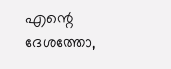എന്റെ ദേശത്തോ,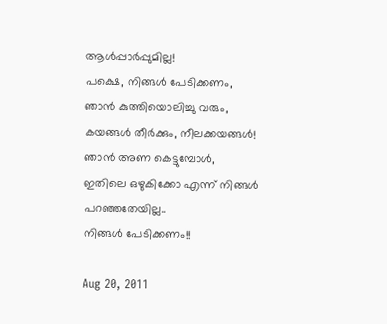ആള്‍പ്പാര്‍പ്പുമില്ല!
പക്ഷെ, നിങ്ങള്‍ പേടിക്കണം,
ഞാന്‍ കുത്തിയൊലിച്ചു വരും,
കയങ്ങള്‍ തീര്‍ക്കും, നീലക്കയങ്ങള്‍!
ഞാന്‍ അണ കെട്ടുമ്പോള്‍,
ഇതിലെ ഒഴുകിക്കോ എന്ന് നിങ്ങള്‍
പറഞ്ഞതേയില്ല..
നിങ്ങള്‍ പേടിക്കണം!!

Aug 20, 2011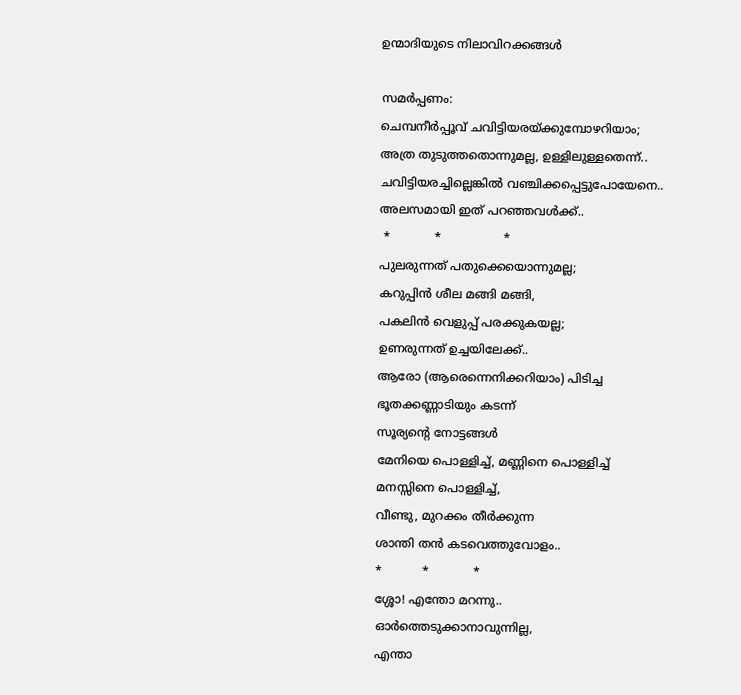ഉന്മാദിയുടെ നിലാവിറക്കങ്ങള്‍

സമര്‍പ്പണം:
ചെമ്പനീര്‍പ്പൂവ് ചവിട്ടിയരയ്ക്കുമ്പോഴറിയാം;
അത്ര തുടുത്തതൊന്നുമല്ല, ഉള്ളിലുള്ളതെന്ന്..
ചവിട്ടിയരച്ചില്ലെങ്കില്‍ വഞ്ചിക്കപ്പെട്ടുപോയേനെ..
അലസമായി ഇത് പറഞ്ഞവള്‍ക്ക്..
 *            *                 *
പുലരുന്നത് പതുക്കെയൊന്നുമല്ല;
കറുപ്പിന്‍ ശീല മങ്ങി മങ്ങി,
പകലിന്‍ വെളുപ്പ്‌ പരക്കുകയല്ല;
ഉണരുന്നത് ഉച്ചയിലേക്ക്..
ആരോ (ആരെന്നെനിക്കറിയാം) പിടിച്ച
ഭൂതക്കണ്ണാടിയും കടന്ന്
സൂര്യന്റെ നോട്ടങ്ങള്‍
മേനിയെ പൊള്ളിച്ച്, മണ്ണിനെ പൊള്ളിച്ച്
മനസ്സിനെ പൊള്ളിച്ച്,
വീണ്ടു, മുറക്കം തീര്‍ക്കുന്ന
ശാന്തി തന്‍ കടവെത്തുവോളം..
*           *            *
ശ്ശോ! എന്തോ മറന്നു..
ഓര്‍ത്തെടുക്കാനാവുന്നില്ല,
എന്താ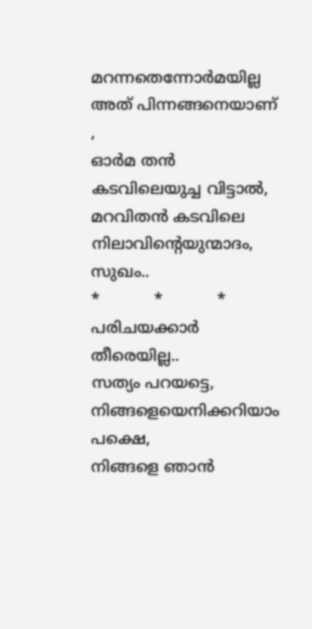മറന്നതെന്നോര്‍മയില്ല
അത് പിന്നങ്ങനെയാണ് ,
ഓര്‍മ തന്‍ കടവിലെയുച്ച വിട്ടാല്‍,
മറവിതന്‍ കടവിലെ നിലാവിന്റെയുന്മാദം, സുഖം..
*           *           *
പരിചയക്കാര്‍ തീരെയില്ല..
സത്യം പറയട്ടെ, നിങ്ങളെയെനിക്കറിയാം
പക്ഷെ,
നിങ്ങളെ ഞാന്‍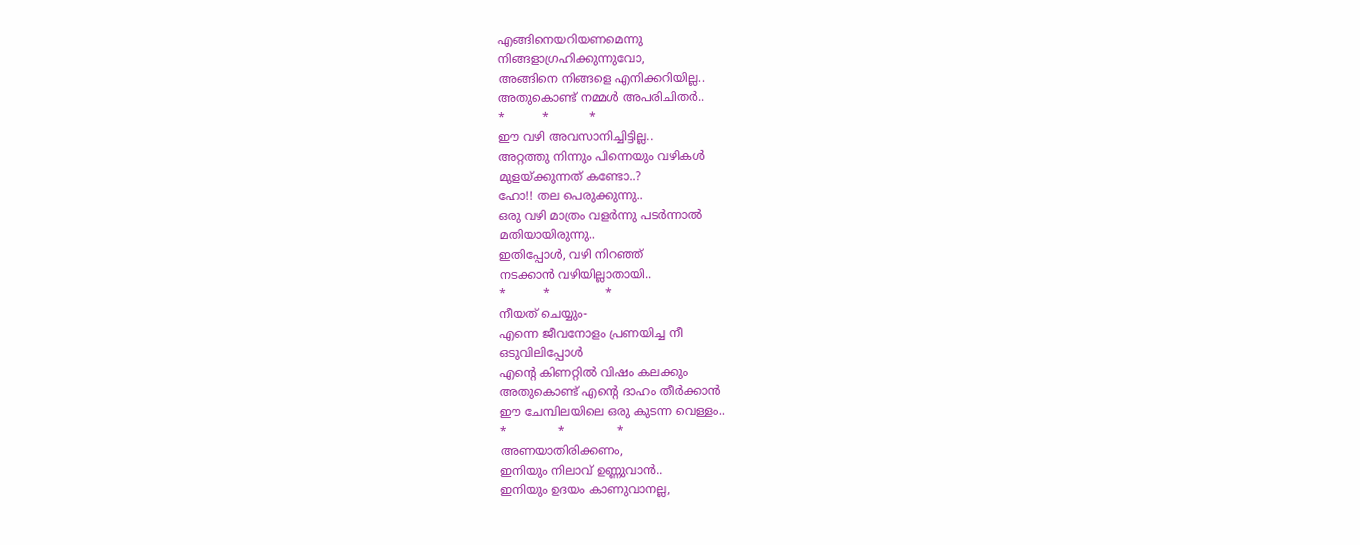എങ്ങിനെയറിയണമെന്നു
നിങ്ങളാഗ്രഹിക്കുന്നുവോ,
അങ്ങിനെ നിങ്ങളെ എനിക്കറിയില്ല..
അതുകൊണ്ട് നമ്മള്‍ അപരിചിതര്‍..
*          *           *
ഈ വഴി അവസാനിച്ചിട്ടില്ല..
അറ്റത്തു നിന്നും പിന്നെയും വഴികള്‍
മുളയ്ക്കുന്നത് കണ്ടോ..?
ഹോ!! തല പെരുക്കുന്നു..
ഒരു വഴി മാത്രം വളര്‍ന്നു പടര്‍ന്നാല്‍
മതിയായിരുന്നു..
ഇതിപ്പോള്‍, വഴി നിറഞ്ഞ്
നടക്കാന്‍ വഴിയില്ലാതായി..
*          *               *
നീയത് ചെയ്യും-
എന്നെ ജീവനോളം പ്രണയിച്ച നീ
ഒടുവിലിപ്പോള്‍
എന്റെ കിണറ്റില്‍ വിഷം കലക്കും
അതുകൊണ്ട് എന്റെ ദാഹം തീര്‍ക്കാന്‍
ഈ ചേമ്പിലയിലെ ഒരു കുടന്ന വെള്ളം..
*              *              *
അണയാതിരിക്കണം,
ഇനിയും നിലാവ് ഉണ്ണുവാന്‍..
ഇനിയും ഉദയം കാണുവാനല്ല,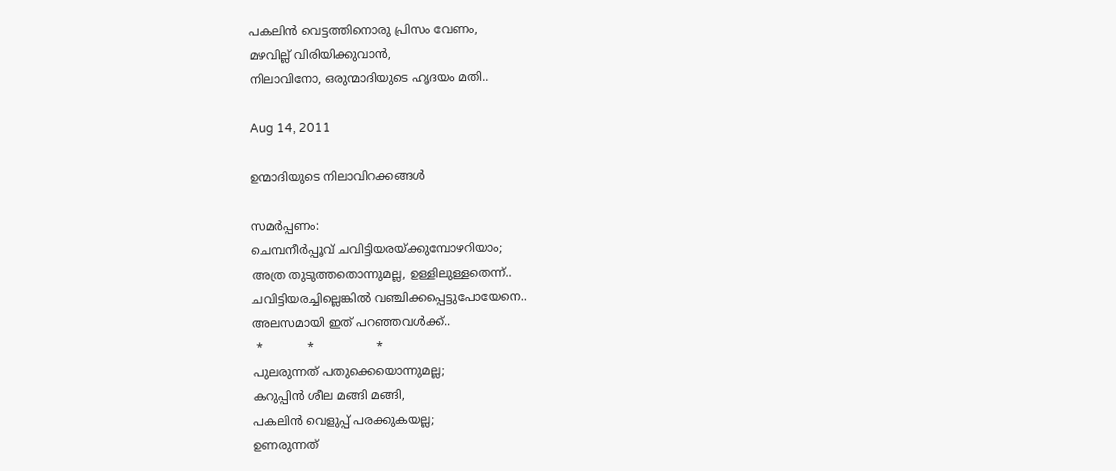പകലിന്‍ വെട്ടത്തിനൊരു പ്രിസം വേണം,
മഴവില്ല് വിരിയിക്കുവാന്‍,
നിലാവിനോ, ഒരുന്മാദിയുടെ ഹൃദയം മതി..

Aug 14, 2011

ഉന്മാദിയുടെ നിലാവിറക്കങ്ങള്‍

സമര്‍പ്പണം:
ചെമ്പനീര്‍പ്പൂവ് ചവിട്ടിയരയ്ക്കുമ്പോഴറിയാം;
അത്ര തുടുത്തതൊന്നുമല്ല, ഉള്ളിലുള്ളതെന്ന്..
ചവിട്ടിയരച്ചില്ലെങ്കില്‍ വഞ്ചിക്കപ്പെട്ടുപോയേനെ..
അലസമായി ഇത് പറഞ്ഞവള്‍ക്ക്..
 *            *                 *
പുലരുന്നത് പതുക്കെയൊന്നുമല്ല;
കറുപ്പിന്‍ ശീല മങ്ങി മങ്ങി,
പകലിന്‍ വെളുപ്പ്‌ പരക്കുകയല്ല;
ഉണരുന്നത്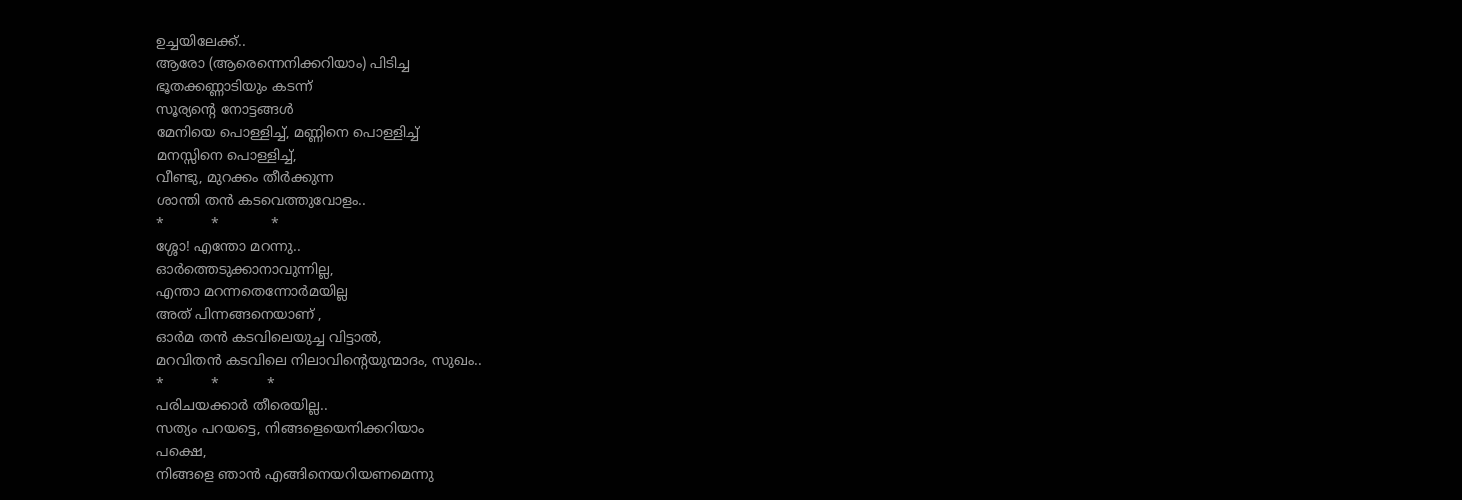ഉച്ചയിലേക്ക്..
ആരോ (ആരെന്നെനിക്കറിയാം) പിടിച്ച
ഭൂതക്കണ്ണാടിയും കടന്ന്
സൂര്യന്റെ നോട്ടങ്ങള്‍
മേനിയെ പൊള്ളിച്ച്, മണ്ണിനെ പൊള്ളിച്ച്
മനസ്സിനെ പൊള്ളിച്ച്,
വീണ്ടു, മുറക്കം തീര്‍ക്കുന്ന
ശാന്തി തന്‍ കടവെത്തുവോളം..
*           *            *
ശ്ശോ! എന്തോ മറന്നു..
ഓര്‍ത്തെടുക്കാനാവുന്നില്ല,
എന്താ മറന്നതെന്നോര്‍മയില്ല
അത് പിന്നങ്ങനെയാണ് ,
ഓര്‍മ തന്‍ കടവിലെയുച്ച വിട്ടാല്‍,
മറവിതന്‍ കടവിലെ നിലാവിന്റെയുന്മാദം, സുഖം..
*           *           *
പരിചയക്കാര്‍ തീരെയില്ല..
സത്യം പറയട്ടെ, നിങ്ങളെയെനിക്കറിയാം
പക്ഷെ,
നിങ്ങളെ ഞാന്‍ എങ്ങിനെയറിയണമെന്നു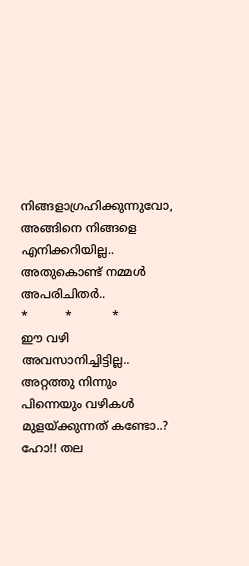നിങ്ങളാഗ്രഹിക്കുന്നുവോ,
അങ്ങിനെ നിങ്ങളെ എനിക്കറിയില്ല..
അതുകൊണ്ട് നമ്മള്‍ അപരിചിതര്‍..
*          *           *
ഈ വഴി അവസാനിച്ചിട്ടില്ല..
അറ്റത്തു നിന്നും പിന്നെയും വഴികള്‍
മുളയ്ക്കുന്നത് കണ്ടോ..?
ഹോ!! തല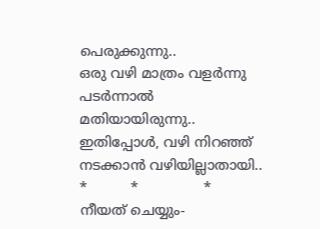പെരുക്കുന്നു..
ഒരു വഴി മാത്രം വളര്‍ന്നു പടര്‍ന്നാല്‍
മതിയായിരുന്നു..
ഇതിപ്പോള്‍, വഴി നിറഞ്ഞ്
നടക്കാന്‍ വഴിയില്ലാതായി..
*          *               *
നീയത് ചെയ്യും-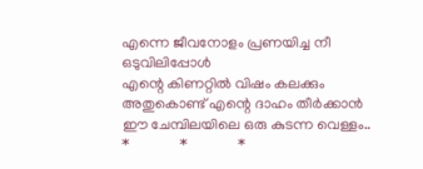എന്നെ ജീവനോളം പ്രണയിച്ച നീ
ഒടുവിലിപ്പോള്‍
എന്റെ കിണറ്റില്‍ വിഷം കലക്കും
അതുകൊണ്ട് എന്റെ ദാഹം തീര്‍ക്കാന്‍
ഈ ചേമ്പിലയിലെ ഒരു കുടന്ന വെള്ളം..
*              *              *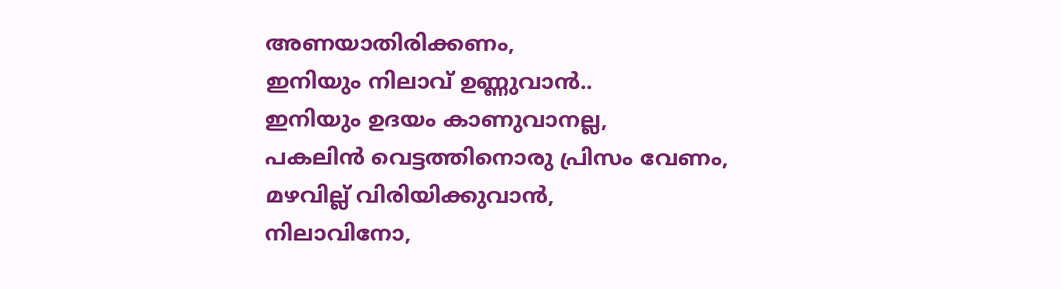അണയാതിരിക്കണം,
ഇനിയും നിലാവ് ഉണ്ണുവാന്‍..
ഇനിയും ഉദയം കാണുവാനല്ല,
പകലിന്‍ വെട്ടത്തിനൊരു പ്രിസം വേണം,
മഴവില്ല് വിരിയിക്കുവാന്‍,
നിലാവിനോ,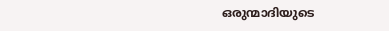ഒരുന്മാദിയുടെ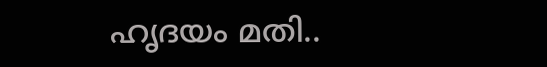ഹൃദയം മതി..